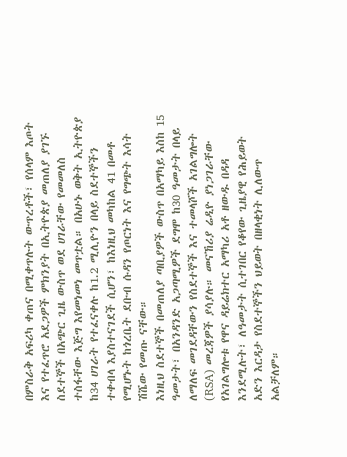በምስራቅ አፍሪካ ቀጠና በሚቀጥሉት ውጥረቶች፣ የሰላም እጦት እና የተፈጥሮ አደጋዎች ምክንያት በኢትዮጵያ መጠለያ ያገኙ ስደተኞች በአጭር ጊዜ ውስጥ ወደ ሀገራቸው የመመለስ ተስፋቸው እጅግ እየመነመነ መጥቷል። በአሁኑ ወቅት ኢትዮጵያ ከ34 ሀገራት የተፈናቀሉ ከ1.2 ሚሊዮን በላይ ስደተኞችን ተቀብላ እያስተናገደች ሲሆን፣ ከእነዚህ መካከል 41 በመቶ የሚሆኑት ከጎረቤት ደቡብ ሱዳን የጦርነት እና የግጭት እሳት ሽሼው የመጡ ናቸው።
እነዚህ ስደተኞች በመጠለያ ጣቢያዎች ውስጥ በአማካይ እስከ 15 ዓመታት፣ በአንዳንድ አጋጣሚዎች ደግሞ ከ30 ዓመታት በላይ ለማለፍ መገደዳቸውን የስደተኞች እና ተመላሾች አገልግሎት (RSA) መረጃዎች ያሳያሉ። መናኸሪያ ሬዲዮ ያነጋገራቸው የአገልግሎቱ የዋና ዳይሬክተር አማካሪ አቶ ዘውዱ በዳዳ እንደሚሉት፣ ለዓመታት ሲተገበር የቆየው ጊዜያዊ የሕይወት አድን እርዳታ የስደተኞችን ህይወት በዘላቂነት ሊለውጥ አልቻለም።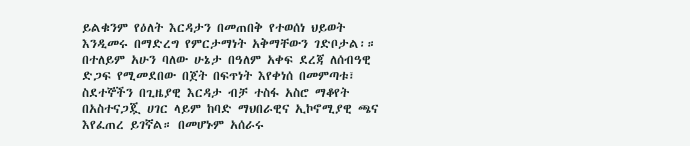ይልቁንም የዕለት እርዳታን በመጠበቅ የተወሰነ ህይወት እንዲመሩ በማድረግ የምርታማነት አቅማቸውን ገድቦታል፡። በተለይም አሁን ባለው ሁኔታ በዓለም አቀፍ ደረጃ ለሰብዓዊ ድጋፍ የሚመደበው በጀት በፍጥነት እየቀነሰ በመምጣቱ፣ ስደተኞችን በጊዜያዊ እርዳታ ብቻ ተስፋ አስሮ ማቆየት በአስተናጋጇ ሀገር ላይም ከባድ ማህበራዊና ኢኮኖሚያዊ ጫና እየፈጠረ ይገኛል። በመሆኑም አሰራሩ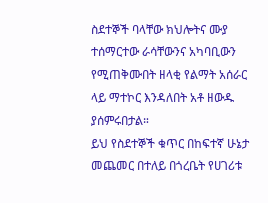ስደተኞች ባላቸው ክህሎትና ሙያ ተሰማርተው ራሳቸውንና አካባቢውን የሚጠቅሙበት ዘላቂ የልማት አሰራር ላይ ማተኮር እንዳለበት አቶ ዘውዱ ያሰምሩበታል።
ይህ የስደተኞች ቁጥር በከፍተኛ ሁኔታ መጨመር በተለይ በጎረቤት የሀገሪቱ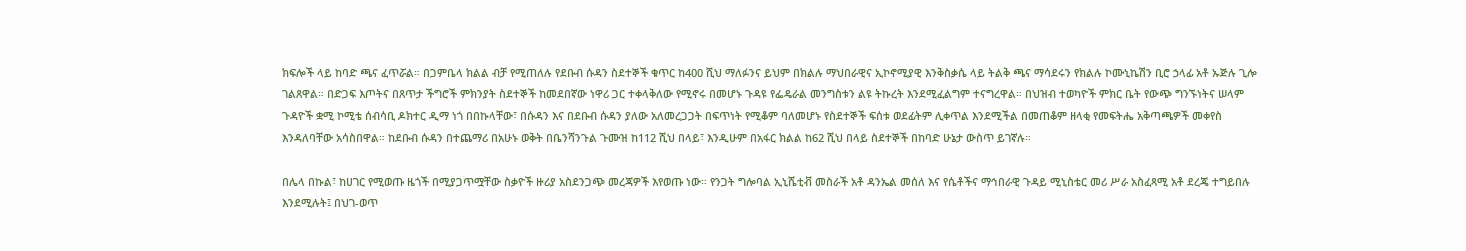ክፍሎች ላይ ከባድ ጫና ፈጥሯል። በጋምቤላ ክልል ብቻ የሚጠለሉ የደቡብ ሱዳን ስደተኞች ቁጥር ከ400 ሺህ ማለፉንና ይህም በክልሉ ማህበራዊና ኢኮኖሚያዊ እንቅስቃሴ ላይ ትልቅ ጫና ማሳደሩን የክልሉ ኮሙኒኬሽን ቢሮ ኃላፊ አቶ ኡጅሉ ጊሎ ገልጸዋል። በድጋፍ እጦትና በጸጥታ ችግሮች ምክንያት ስደተኞች ከመደበኛው ነዋሪ ጋር ተቀላቅለው የሚኖሩ በመሆኑ ጉዳዩ የፌዴራል መንግስቱን ልዩ ትኩረት እንደሚፈልግም ተናግረዋል። በህዝብ ተወካዮች ምክር ቤት የውጭ ግንኙነትና ሠላም ጉዳዮች ቋሚ ኮሚቴ ሰብሳቢ ዶክተር ዲማ ነጎ በበኩላቸው፣ በሱዳን እና በደቡብ ሱዳን ያለው አለመረጋጋት በፍጥነት የሚቆም ባለመሆኑ የስደተኞች ፍሰቱ ወደፊትም ሊቀጥል እንደሚችል በመጠቆም ዘላቂ የመፍትሔ አቅጣጫዎች መቀየስ እንዳለባቸው አሳስበዋል። ከደቡብ ሱዳን በተጨማሪ በአሁኑ ወቅት በቤንሻንጉል ጉሙዝ ከ112 ሺህ በላይ፣ እንዲሁም በአፋር ክልል ከ62 ሺህ በላይ ስደተኞች በከባድ ሁኔታ ውስጥ ይገኛሉ።

በሌላ በኩል፣ ከሀገር የሚወጡ ዜጎች በሚያጋጥሟቸው ስቃዮች ዙሪያ አስደንጋጭ መረጃዎች እየወጡ ነው። የንጋት ግሎባል ኢኒሼቲቭ መስራች አቶ ዳንኤል መሰለ እና የሴቶችና ማኅበራዊ ጉዳይ ሚኒስቴር መሪ ሥራ አስፈጻሚ አቶ ደረጄ ተግይበሉ እንደሚሉት፤ በህገ-ወጥ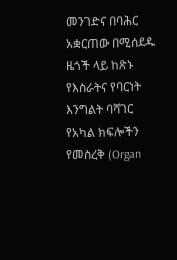መንገድና በባሕር አቋርጠው በሚሰደዱ ዜጎች ላይ ከጽኑ የእስራትና የባርነት እንግልት ባሻገር የአካል ክፍሎችን የመስረቅ (Organ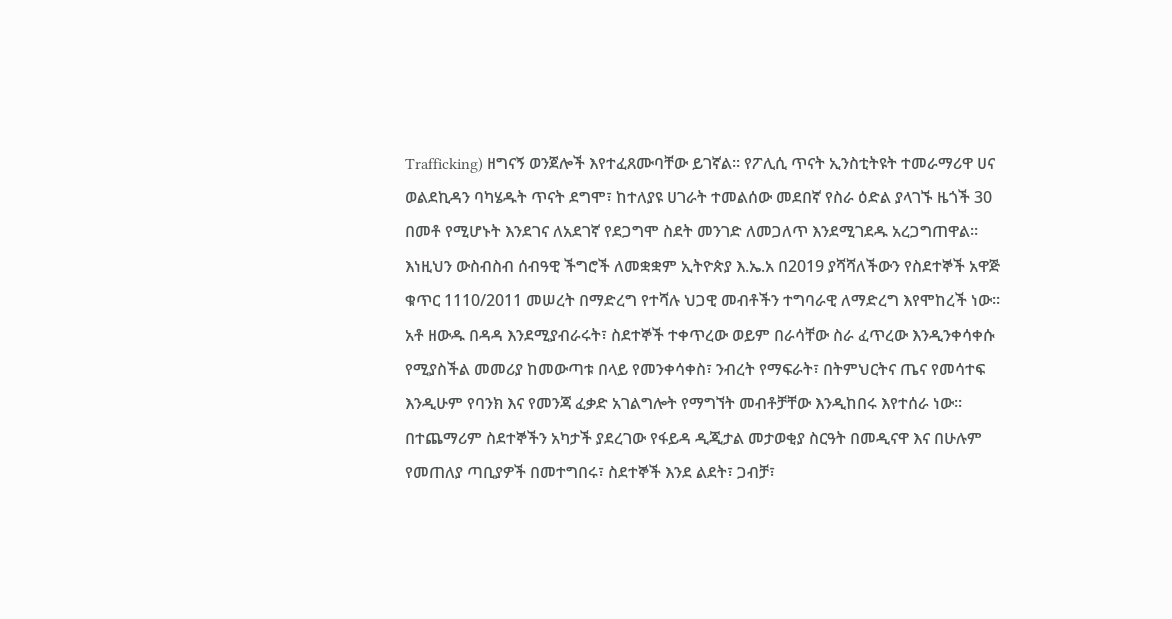Trafficking) ዘግናኝ ወንጀሎች እየተፈጸሙባቸው ይገኛል። የፖሊሲ ጥናት ኢንስቲትዩት ተመራማሪዋ ሀና ወልደኪዳን ባካሄዱት ጥናት ደግሞ፣ ከተለያዩ ሀገራት ተመልሰው መደበኛ የስራ ዕድል ያላገኙ ዜጎች 30 በመቶ የሚሆኑት እንደገና ለአደገኛ የደጋግሞ ስደት መንገድ ለመጋለጥ እንደሚገደዱ አረጋግጠዋል።
እነዚህን ውስብስብ ሰብዓዊ ችግሮች ለመቋቋም ኢትዮጵያ እ.ኤ.አ በ2019 ያሻሻለችውን የስደተኞች አዋጅ ቁጥር 1110/2011 መሠረት በማድረግ የተሻሉ ህጋዊ መብቶችን ተግባራዊ ለማድረግ እየሞከረች ነው። አቶ ዘውዱ በዳዳ እንደሚያብራሩት፣ ስደተኞች ተቀጥረው ወይም በራሳቸው ስራ ፈጥረው እንዲንቀሳቀሱ የሚያስችል መመሪያ ከመውጣቱ በላይ የመንቀሳቀስ፣ ንብረት የማፍራት፣ በትምህርትና ጤና የመሳተፍ እንዲሁም የባንክ እና የመንጃ ፈቃድ አገልግሎት የማግኘት መብቶቻቸው እንዲከበሩ እየተሰራ ነው። በተጨማሪም ስደተኞችን አካታች ያደረገው የፋይዳ ዲጂታል መታወቂያ ስርዓት በመዲናዋ እና በሁሉም የመጠለያ ጣቢያዎች በመተግበሩ፣ ስደተኞች እንደ ልደት፣ ጋብቻ፣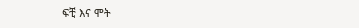ፍቺ እና ሞት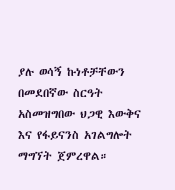ያሉ ወሳኝ ኩነቶቻቸውን በመደበኛው ስርዓት አስመዝግበው ህጋዊ እውቅና እና የፋይናንስ አገልግሎት ማግኘት ጀምረዋል።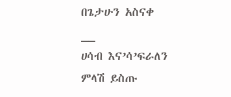በጌታሁን አስናቀ
__
ሀሳብ እና’ሳ’ፍራለን
ምላሽ ይስጡ